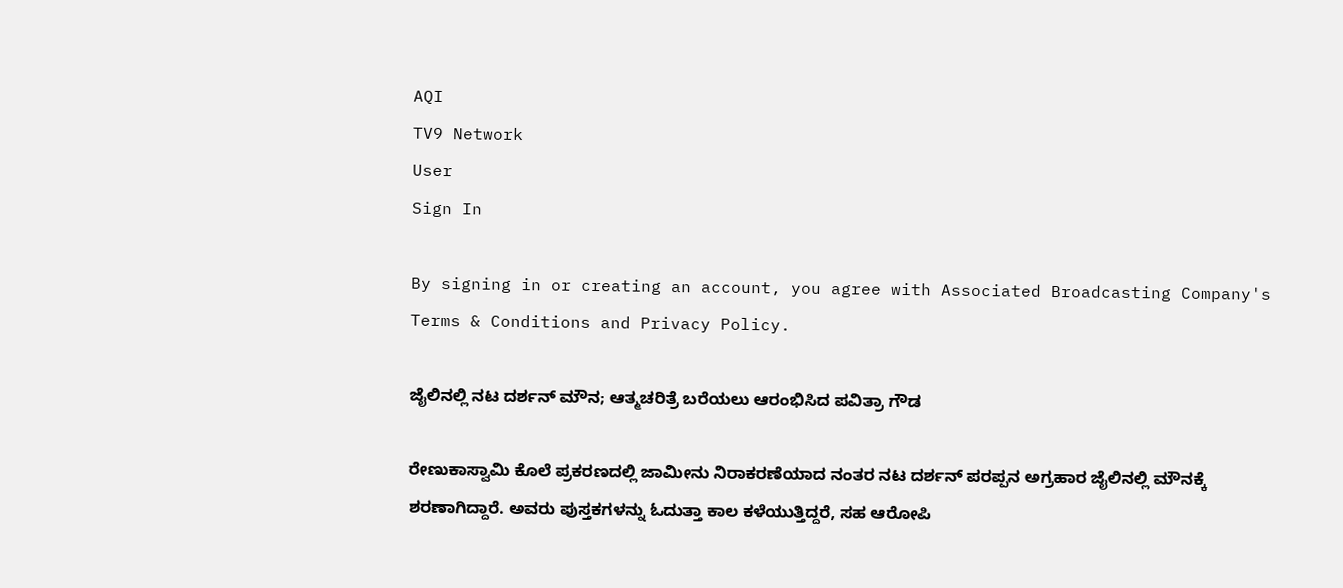AQI
TV9 Network
User
Sign In

By signing in or creating an account, you agree with Associated Broadcasting Company's Terms & Conditions and Privacy Policy.

ಜೈಲಿನಲ್ಲಿ ನಟ ದರ್ಶನ್ ಮೌನ; ಆತ್ಮಚರಿತ್ರೆ ಬರೆಯಲು ಆರಂಭಿಸಿದ ಪವಿತ್ರಾ ಗೌಡ

ರೇಣುಕಾಸ್ವಾಮಿ ಕೊಲೆ ಪ್ರಕರಣದಲ್ಲಿ ಜಾಮೀನು ನಿರಾಕರಣೆಯಾದ ನಂತರ ನಟ ದರ್ಶನ್ ಪರಪ್ಪನ ಅಗ್ರಹಾರ ಜೈಲಿನಲ್ಲಿ ಮೌನಕ್ಕೆ ಶರಣಾಗಿದ್ದಾರೆ. ಅವರು ಪುಸ್ತಕಗಳನ್ನು ಓದುತ್ತಾ ಕಾಲ ಕಳೆಯುತ್ತಿದ್ದರೆ, ಸಹ ಆರೋಪಿ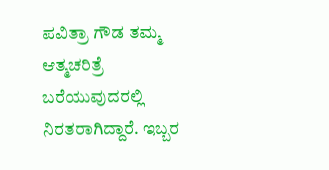ಪವಿತ್ರಾ ಗೌಡ ತಮ್ಮ ಆತ್ಮಚರಿತ್ರೆ ಬರೆಯುವುದರಲ್ಲಿ ನಿರತರಾಗಿದ್ದಾರೆ. ಇಬ್ಬರ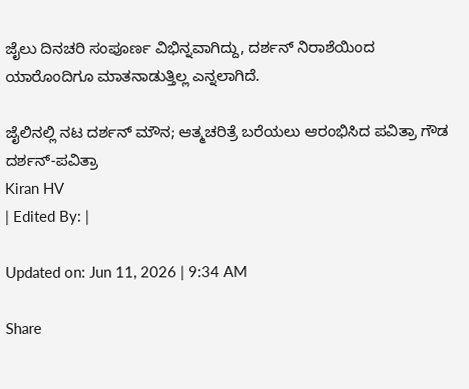ಜೈಲು ದಿನಚರಿ ಸಂಪೂರ್ಣ ವಿಭಿನ್ನವಾಗಿದ್ದು, ದರ್ಶನ್ ನಿರಾಶೆಯಿಂದ ಯಾರೊಂದಿಗೂ ಮಾತನಾಡುತ್ತಿಲ್ಲ ಎನ್ನಲಾಗಿದೆ.

ಜೈಲಿನಲ್ಲಿ ನಟ ದರ್ಶನ್ ಮೌನ; ಆತ್ಮಚರಿತ್ರೆ ಬರೆಯಲು ಆರಂಭಿಸಿದ ಪವಿತ್ರಾ ಗೌಡ
ದರ್ಶನ್-ಪವಿತ್ರಾ
Kiran HV
| Edited By: |

Updated on: Jun 11, 2026 | 9:34 AM

Share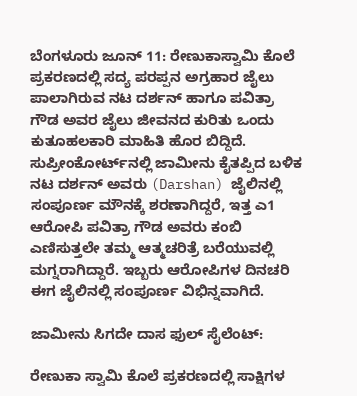ಬೆಂಗಳೂರು ಜೂನ್ 11: ರೇಣುಕಾಸ್ವಾಮಿ ಕೊಲೆ ಪ್ರಕರಣದಲ್ಲಿ ಸದ್ಯ ಪರಪ್ಪನ ಅಗ್ರಹಾರ ಜೈಲು ಪಾಲಾಗಿರುವ ನಟ ದರ್ಶನ್ ಹಾಗೂ ಪವಿತ್ರಾ ಗೌಡ ಅವರ ಜೈಲು ಜೀವನದ ಕುರಿತು ಒಂದು ಕುತೂಹಲಕಾರಿ ಮಾಹಿತಿ ಹೊರ ಬಿದ್ದಿದೆ. ಸುಪ್ರೀಂಕೋರ್ಟ್‌ನಲ್ಲಿ ಜಾಮೀನು ಕೈತಪ್ಪಿದ ಬಳಿಕ ನಟ ದರ್ಶನ್ ಅವರು (Darshan) ಜೈಲಿನಲ್ಲಿ ಸಂಪೂರ್ಣ ಮೌನಕ್ಕೆ ಶರಣಾಗಿದ್ದರೆ, ಇತ್ತ ಎ1 ಆರೋಪಿ ಪವಿತ್ರಾ ಗೌಡ ಅವರು ಕಂಬಿ ಎಣಿಸುತ್ತಲೇ ತಮ್ಮ ಆತ್ಮಚರಿತ್ರೆ ಬರೆಯುವಲ್ಲಿ ಮಗ್ನರಾಗಿದ್ದಾರೆ. ಇಬ್ಬರು ಆರೋಪಿಗಳ ದಿನಚರಿ ಈಗ ಜೈಲಿನಲ್ಲಿ ಸಂಪೂರ್ಣ ವಿಭಿನ್ನವಾಗಿದೆ.

ಜಾಮೀನು ಸಿಗದೇ ದಾಸ ಫುಲ್ ಸೈಲೆಂಟ್:

ರೇಣುಕಾ ಸ್ವಾಮಿ ಕೊಲೆ ಪ್ರಕರಣದಲ್ಲಿ ಸಾಕ್ಷಿಗಳ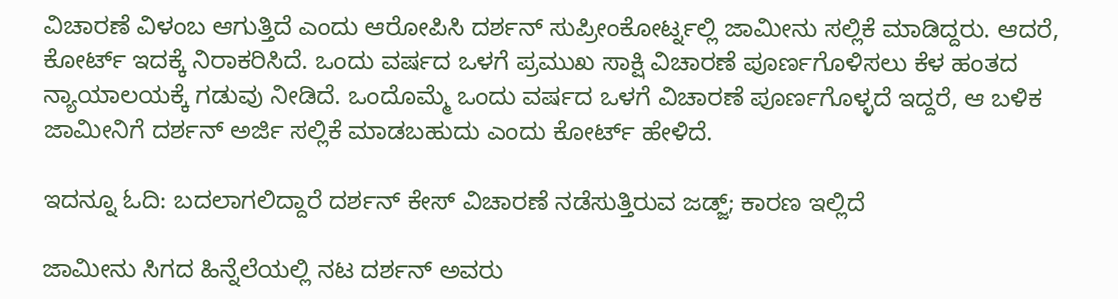ವಿಚಾರಣೆ ವಿಳಂಬ ಆಗುತ್ತಿದೆ ಎಂದು ಆರೋಪಿಸಿ ದರ್ಶನ್ ಸುಪ್ರೀಂಕೋರ್ಟ್ನಲ್ಲಿ ಜಾಮೀನು ಸಲ್ಲಿಕೆ ಮಾಡಿದ್ದರು. ಆದರೆ, ಕೋರ್ಟ್ ಇದಕ್ಕೆ ನಿರಾಕರಿಸಿದೆ. ಒಂದು ವರ್ಷದ ಒಳಗೆ ಪ್ರಮುಖ ಸಾಕ್ಷಿ ವಿಚಾರಣೆ ಪೂರ್ಣಗೊಳಿಸಲು ಕೆಳ ಹಂತದ ನ್ಯಾಯಾಲಯಕ್ಕೆ ಗಡುವು ನೀಡಿದೆ. ಒಂದೊಮ್ಮೆ ಒಂದು ವರ್ಷದ ಒಳಗೆ ವಿಚಾರಣೆ ಪೂರ್ಣಗೊಳ್ಳದೆ ಇದ್ದರೆ, ಆ ಬಳಿಕ ಜಾಮೀನಿಗೆ ದರ್ಶನ್ ಅರ್ಜಿ ಸಲ್ಲಿಕೆ ಮಾಡಬಹುದು ಎಂದು ಕೋರ್ಟ್ ಹೇಳಿದೆ.

ಇದನ್ನೂ ಓದಿ: ಬದಲಾಗಲಿದ್ದಾರೆ ದರ್ಶನ್ ಕೇಸ್ ವಿಚಾರಣೆ ನಡೆಸುತ್ತಿರುವ ಜಡ್ಜ್; ಕಾರಣ ಇಲ್ಲಿದೆ

ಜಾಮೀನು ಸಿಗದ ಹಿನ್ನೆಲೆಯಲ್ಲಿ ನಟ ದರ್ಶನ್ ಅವರು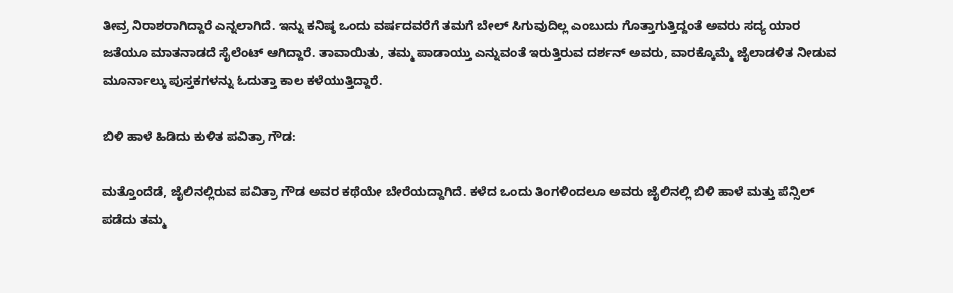ತೀವ್ರ ನಿರಾಶರಾಗಿದ್ದಾರೆ ಎನ್ನಲಾಗಿದೆ. ಇನ್ನು ಕನಿಷ್ಠ ಒಂದು ವರ್ಷದವರೆಗೆ ತಮಗೆ ಬೇಲ್ ಸಿಗುವುದಿಲ್ಲ ಎಂಬುದು ಗೊತ್ತಾಗುತ್ತಿದ್ದಂತೆ ಅವರು ಸದ್ಯ ಯಾರ ಜತೆಯೂ ಮಾತನಾಡದೆ ಸೈಲೆಂಟ್ ಆಗಿದ್ದಾರೆ. ತಾವಾಯಿತು, ತಮ್ಮ ಪಾಡಾಯ್ತು ಎನ್ನುವಂತೆ ಇರುತ್ತಿರುವ ದರ್ಶನ್ ಅವರು, ವಾರಕ್ಕೊಮ್ಮೆ ಜೈಲಾಡಳಿತ ನೀಡುವ ಮೂರ್ನಾಲ್ಕು ಪುಸ್ತಕಗಳನ್ನು ಓದುತ್ತಾ ಕಾಲ ಕಳೆಯುತ್ತಿದ್ದಾರೆ.

ಬಿಳಿ ಹಾಳೆ ಹಿಡಿದು ಕುಳಿತ ಪವಿತ್ರಾ ಗೌಡ:

ಮತ್ತೊಂದೆಡೆ, ಜೈಲಿನಲ್ಲಿರುವ ಪವಿತ್ರಾ ಗೌಡ ಅವರ ಕಥೆಯೇ ಬೇರೆಯದ್ದಾಗಿದೆ. ಕಳೆದ ಒಂದು ತಿಂಗಳಿಂದಲೂ ಅವರು ಜೈಲಿನಲ್ಲಿ ಬಿಳಿ ಹಾಳೆ ಮತ್ತು ಪೆನ್ಸಿಲ್ ಪಡೆದು ತಮ್ಮ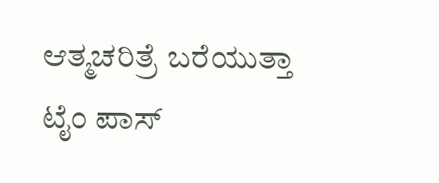ಆತ್ಮಚರಿತ್ರೆ ಬರೆಯುತ್ತಾ ಟೈಂ ಪಾಸ್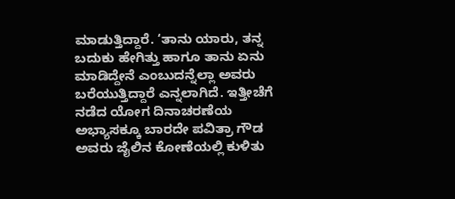ಮಾಡುತ್ತಿದ್ದಾರೆ. ‘ತಾನು ಯಾರು, ತನ್ನ ಬದುಕು ಹೇಗಿತ್ತು ಹಾಗೂ ತಾನು ಏನು ಮಾಡಿದ್ದೇನೆ ಎಂಬುದನ್ನೆಲ್ಲಾ ಅವರು ಬರೆಯುತ್ತಿದ್ದಾರೆ ಎನ್ನಲಾಗಿದೆ. ಇತ್ತೀಚೆಗೆ ನಡೆದ ಯೋಗ ದಿನಾಚರಣೆಯ ಅಭ್ಯಾಸಕ್ಕೂ ಬಾರದೇ ಪವಿತ್ರಾ ಗೌಡ ಅವರು ಜೈಲಿನ ಕೋಣೆಯಲ್ಲಿ ಕುಳಿತು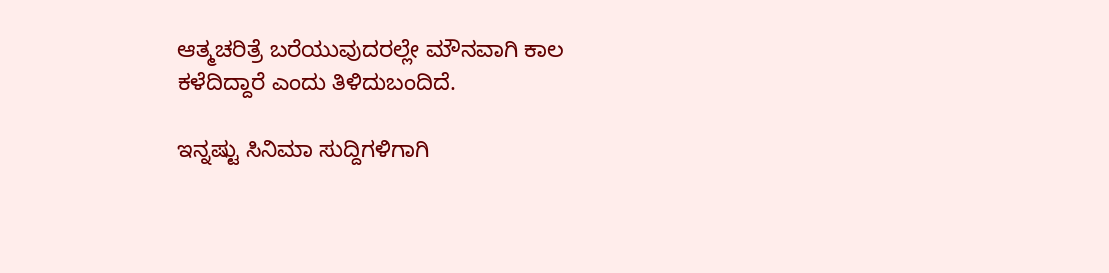ಆತ್ಮಚರಿತ್ರೆ ಬರೆಯುವುದರಲ್ಲೇ ಮೌನವಾಗಿ ಕಾಲ ಕಳೆದಿದ್ದಾರೆ ಎಂದು ತಿಳಿದುಬಂದಿದೆ.

ಇನ್ನಷ್ಟು ಸಿನಿಮಾ ಸುದ್ದಿಗಳಿಗಾಗಿ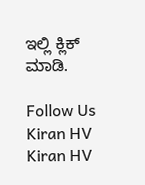ಇಲ್ಲಿ ಕ್ಲಿಕ್ ಮಾಡಿ.

Follow Us
Kiran HV
Kiran HV